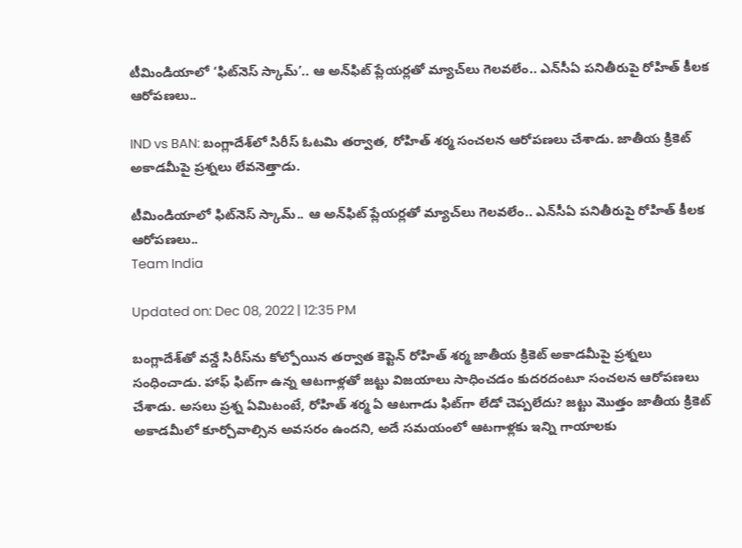టీమిండియాలో ‘ఫిట్‌నెస్ స్కామ్’.. ఆ అన్‌ఫిట్ ప్లేయర్లతో మ్యాచ్‌లు గెలవలేం.. ఎన్‌సీఏ పనితీరుపై రోహిత్ కీలక ఆరోపణలు..

IND vs BAN: బంగ్లాదేశ్‌లో సిరీస్ ఓటమి తర్వాత, రోహిత్ శర్మ సంచలన ఆరోపణలు చేశాడు. జాతీయ క్రికెట్ అకాడమీపై ప్రశ్నలు లేవనెత్తాడు.

టీమిండియాలో ఫిట్‌నెస్ స్కామ్.. ఆ అన్‌ఫిట్ ప్లేయర్లతో మ్యాచ్‌లు గెలవలేం.. ఎన్‌సీఏ పనితీరుపై రోహిత్ కీలక ఆరోపణలు..
Team India

Updated on: Dec 08, 2022 | 12:35 PM

బంగ్లాదేశ్‌తో వన్డే సిరీస్‌ను కోల్పోయిన తర్వాత కెప్టెన్ రోహిత్ శర్మ జాతీయ క్రికెట్ అకాడమీపై ప్రశ్నలు సంధించాడు. హాఫ్‌ ఫిట్‌గా ఉన్న ఆటగాళ్లతో జట్టు విజయాలు సాధించడం కుదరదంటూ సంచలన ఆరోపణలు చేశాడు. అసలు ప్రశ్న ఏమిటంటే, రోహిత్ శర్మ ఏ ఆటగాడు ఫిట్‌గా లేడో చెప్పలేదు? జట్టు మొత్తం జాతీయ క్రికెట్ అకాడమీలో కూర్చోవాల్సిన అవసరం ఉందని, అదే సమయంలో ఆటగాళ్లకు ఇన్ని గాయాలకు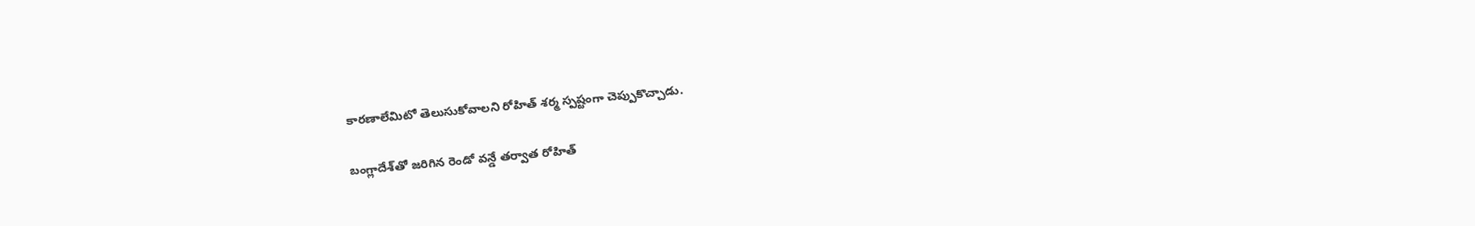కారణాలేమిటో తెలుసుకోవాలని రోహిత్ శర్మ స్పష్టంగా చెప్పుకొచ్చాడు.

బంగ్లాదేశ్‌తో జరిగిన రెండో వన్డే తర్వాత రోహిత్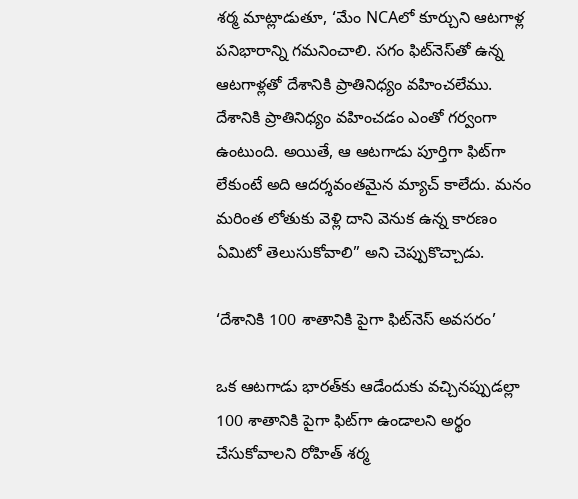శర్మ మాట్లాడుతూ, ‘మేం NCAలో కూర్చుని ఆటగాళ్ల పనిభారాన్ని గమనించాలి. సగం ఫిట్‌నెస్‌తో ఉన్న ఆటగాళ్లతో దేశానికి ప్రాతినిధ్యం వహించలేము. దేశానికి ప్రాతినిధ్యం వహించడం ఎంతో గర్వంగా ఉంటుంది. అయితే, ఆ ఆటగాడు పూర్తిగా ఫిట్‌గా లేకుంటే అది ఆదర్శవంతమైన మ్యాచ్ కాలేదు. మనం మరింత లోతుకు వెళ్లి దాని వెనుక ఉన్న కారణం ఏమిటో తెలుసుకోవాలి” అని చెప్పుకొచ్చాడు.

‘దేశానికి 100 శాతానికి పైగా ఫిట్‌నెస్ అవసరం’

ఒక ఆటగాడు భారత్‌కు ఆడేందుకు వచ్చినప్పుడల్లా 100 శాతానికి పైగా ఫిట్‌గా ఉండాలని అర్థం చేసుకోవాలని రోహిత్ శర్మ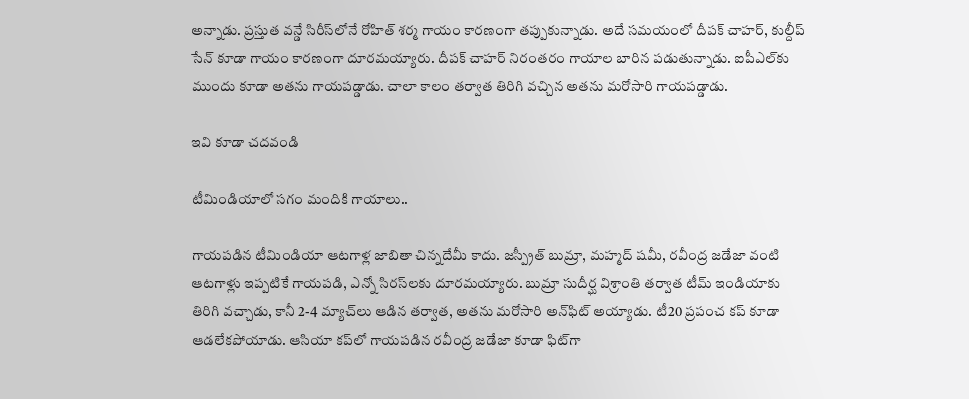అన్నాడు. ప్రస్తుత వన్డే సిరీస్‌లోనే రోహిత్ శర్మ గాయం కారణంగా తప్పుకున్నాడు. అదే సమయంలో దీపక్ చాహర్, కుల్దీప్ సేన్ కూడా గాయం కారణంగా దూరమయ్యారు. దీపక్ చాహర్ నిరంతరం గాయాల బారిన పడుతున్నాడు. ఐపీఎల్‌కు ముందు కూడా అతను గాయపడ్డాడు. చాలా కాలం తర్వాత తిరిగి వచ్చిన అతను మరోసారి గాయపడ్డాడు.

ఇవి కూడా చదవండి

టీమిండియాలో సగం మందికి గాయాలు..

గాయపడిన టీమిండియా ఆటగాళ్ల జాబితా చిన్నదేమీ కాదు. జస్ప్రీత్ బుమ్రా, మహ్మద్ షమీ, రవీంద్ర జడేజా వంటి ఆటగాళ్లు ఇప్పటికే గాయపడి, ఎన్నో సిరస్‌లకు దూరమయ్యారు. బుమ్రా సుదీర్ఘ విశ్రాంతి తర్వాత టీమ్ ఇండియాకు తిరిగి వచ్చాడు, కానీ 2-4 మ్యాచ్‌లు ఆడిన తర్వాత, అతను మరోసారి అన్‌ఫిట్ అయ్యాడు. టీ20 ప్రపంచ కప్ కూడా ఆడలేకపోయాడు. ఆసియా కప్‌లో గాయపడిన రవీంద్ర జడేజా కూడా ఫిట్‌గా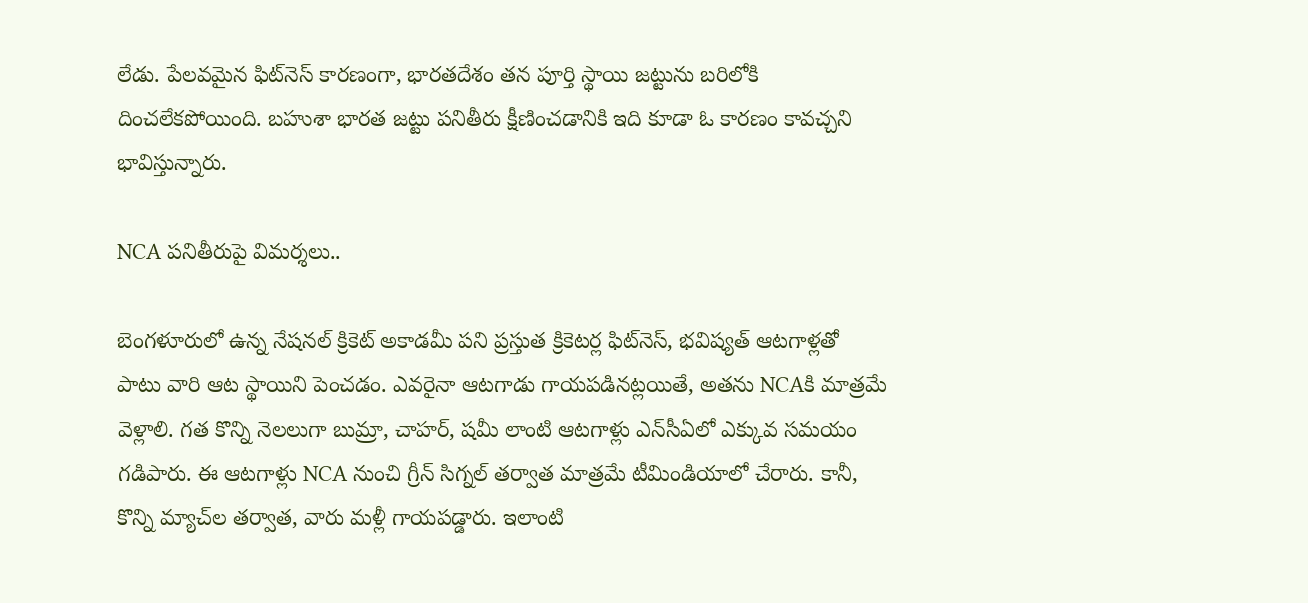లేడు. పేలవమైన ఫిట్‌నెస్ కారణంగా, భారతదేశం తన పూర్తి స్థాయి జట్టును బరిలోకి దించలేకపోయింది. బహుశా భారత జట్టు పనితీరు క్షీణించడానికి ఇది కూడా ఓ కారణం కావచ్చని భావిస్తున్నారు.

NCA పనితీరుపై విమర్శలు..

బెంగళూరులో ఉన్న నేషనల్ క్రికెట్ అకాడమీ పని ప్రస్తుత క్రికెటర్ల ఫిట్‌నెస్, భవిష్యత్ ఆటగాళ్లతో పాటు వారి ఆట స్థాయిని పెంచడం. ఎవరైనా ఆటగాడు గాయపడినట్లయితే, అతను NCAకి మాత్రమే వెళ్లాలి. గత కొన్ని నెలలుగా బుమ్రా, చాహర్, షమీ లాంటి ఆటగాళ్లు ఎన్‌సీఏలో ఎక్కువ సమయం గడిపారు. ఈ ఆటగాళ్లు NCA నుంచి గ్రీన్ సిగ్నల్ తర్వాత మాత్రమే టీమిండియాలో చేరారు. కానీ, కొన్ని మ్యాచ్‌ల తర్వాత, వారు మళ్లీ గాయపడ్డారు. ఇలాంటి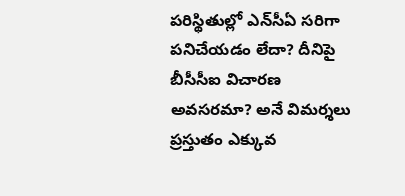పరిస్థితుల్లో ఎన్‌సీఏ సరిగా పనిచేయడం లేదా? దీనిపై బీసీసీఐ విచారణ అవసరమా? అనే విమర్శలు ప్రస్తుతం ఎక్కువ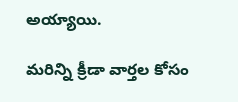అయ్యాయి.

మరిన్ని క్రీడా వార్తల కోసం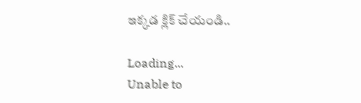ఇక్కడ క్లిక్ చేయండి..

Loading...
Unable to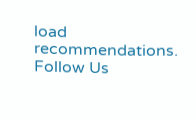load recommendations.
Follow Us